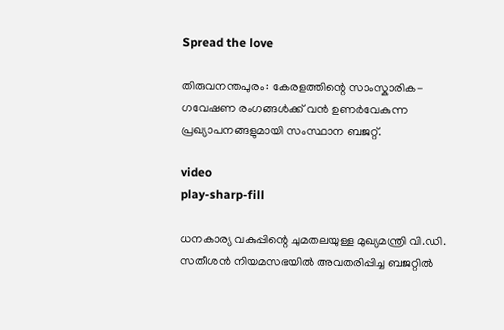Spread the love

തിരുവനന്തപുരം: കേരളത്തിന്റെ സാംസ്കാരിക-ഗവേഷണ രംഗങ്ങള്‍ക്ക് വൻ ഉണർവേകുന്ന പ്രഖ്യാപനങ്ങളുമായി സംസ്ഥാന ബജറ്റ്.

video
play-sharp-fill

ധനകാര്യ വകുപ്പിന്റെ ചുമതലയുള്ള മുഖ്യമന്ത്രി വി.ഡി. സതീശൻ നിയമസഭയില്‍ അവതരിപ്പിച്ച ബജറ്റില്‍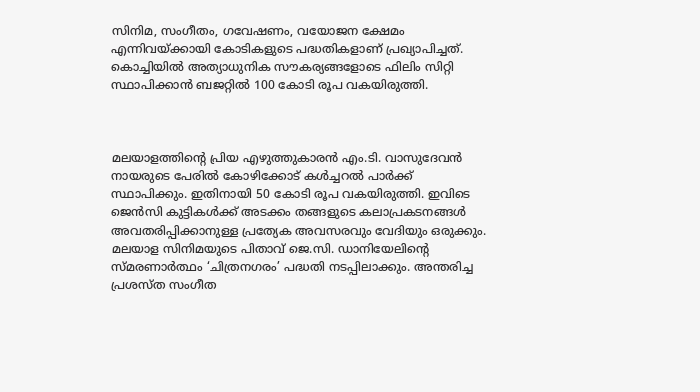സിനിമ, സംഗീതം, ഗവേഷണം, വയോജന ക്ഷേമം എന്നിവയ്ക്കായി കോടികളുടെ പദ്ധതികളാണ് പ്രഖ്യാപിച്ചത്. കൊച്ചിയില്‍ അത്യാധുനിക സൗകര്യങ്ങളോടെ ഫിലിം സിറ്റി സ്ഥാപിക്കാൻ ബജറ്റില്‍ 100 കോടി രൂപ വകയിരുത്തി.



മലയാളത്തിന്റെ പ്രിയ എഴുത്തുകാരൻ എം.ടി. വാസുദേവൻ നായരുടെ പേരില്‍ കോഴിക്കോട് കള്‍ച്ചറല്‍ പാർക്ക് സ്ഥാപിക്കും. ഇതിനായി 50 കോടി രൂപ വകയിരുത്തി. ഇവിടെ ജെൻസി കുട്ടികള്‍ക്ക് അടക്കം തങ്ങളുടെ കലാപ്രകടനങ്ങള്‍ അവതരിപ്പിക്കാനുള്ള പ്രത്യേക അവസരവും വേദിയും ഒരുക്കും. മലയാള സിനിമയുടെ പിതാവ് ജെ.സി. ഡാനിയേലിന്റെ സ്മരണാർത്ഥം ‘ചിത്രനഗരം’ പദ്ധതി നടപ്പിലാക്കും. അന്തരിച്ച പ്രശസ്ത സംഗീത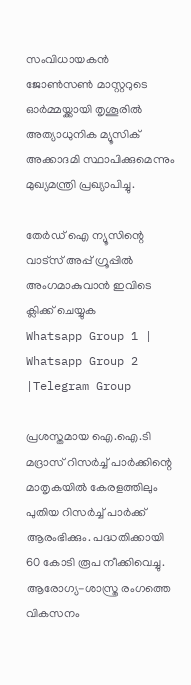സംവിധായകൻ ജോണ്‍സണ്‍ മാസ്റ്ററുടെ ഓർമ്മയ്ക്കായി തൃശൂരില്‍ അത്യാധുനിക മ്യൂസിക് അക്കാദമി സ്ഥാപിക്കുമെന്നും മുഖ്യമന്ത്രി പ്രഖ്യാപിച്ചു.

തേർഡ് ഐ ന്യൂസിന്റെ വാട്സ് അപ്പ് ഗ്രൂപ്പിൽ അംഗമാകുവാൻ ഇവിടെ ക്ലിക്ക് ചെയ്യുക
Whatsapp Group 1 | Whatsapp Group 2 |Telegram Group

പ്രശസ്തമായ ഐ.ഐ.ടി മദ്രാസ് റിസർച്ച്‌ പാർക്കിന്റെ മാതൃകയില്‍ കേരളത്തിലും പുതിയ റിസർച്ച്‌ പാർക്ക് ആരംഭിക്കും. പദ്ധതിക്കായി 60 കോടി രൂപ നീക്കിവെച്ചു. ആരോഗ്യ-ശാസ്ത്ര രംഗത്തെ വികസനം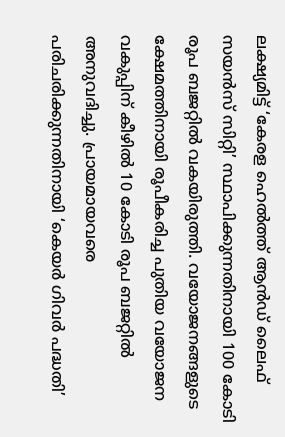ലക്ഷ്യമിട്ട് ‘കേരള ഹെല്‍ത്ത് ആൻഡ് ലൈഫ് സയൻസ് സിറ്റി’ സ്ഥാപിക്കുന്നതിനായി 100 കോടി രൂപ ബജറ്റില്‍ വകയിരുത്തി. വയോജനങ്ങളുടെ ക്ഷേമത്തിനായി രൂപീകരിച്ച പുതിയ വയോജന വകുപ്പിന് കീഴില്‍ 10 കോടി രൂപ ബജറ്റില്‍ അനുവദിച്ചു. പ്രായമായവരെ പരിചരിക്കുന്നതിനായി ‘കെയർ ഗിവർ പദ്ധതി’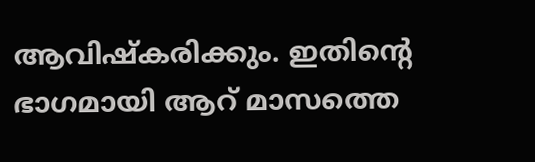ആവിഷ്കരിക്കും. ഇതിന്റെ ഭാഗമായി ആറ് മാസത്തെ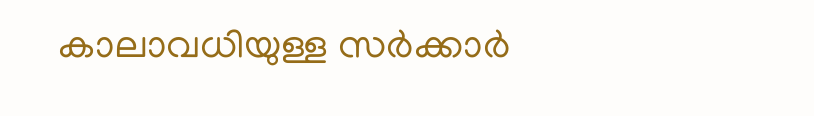കാലാവധിയുള്ള സർക്കാർ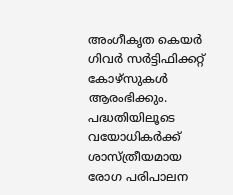അംഗീകൃത കെയർ ഗിവർ സർട്ടിഫിക്കറ്റ് കോഴ്സുകള്‍ ആരംഭിക്കും. പദ്ധതിയിലൂടെ വയോധികർക്ക് ശാസ്ത്രീയമായ രോഗ പരിപാലന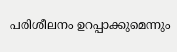പരിശീലനം ഉറപ്പാക്കുമെന്നും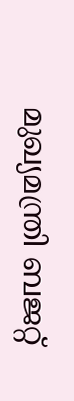മുഖ്യമന്ത്രി ബജറ്റ്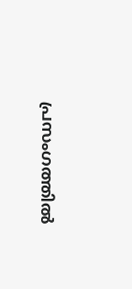പ്രസംഗത്തില്‍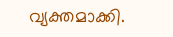വ്യക്തമാക്കി.